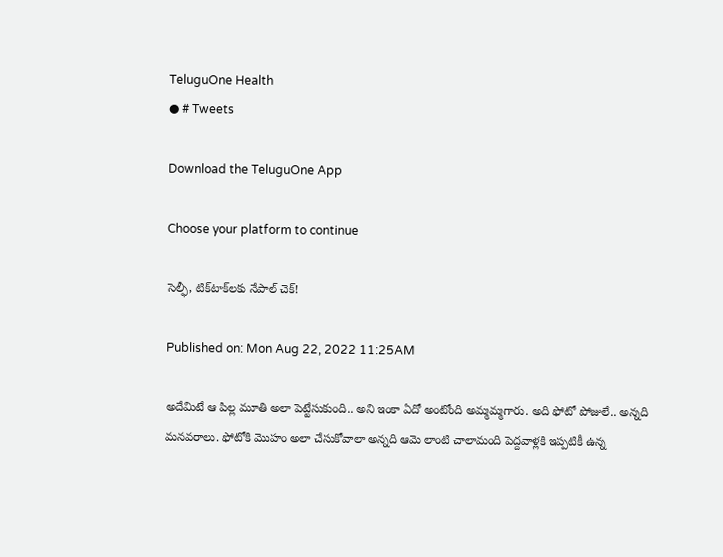TeluguOne Health
● # Tweets

Download the TeluguOne App

Choose your platform to continue

సెల్ఫీ, టిక్‌టాక్‌ల‌కు నేపాల్ చెక్‌!

Published on: Mon Aug 22, 2022 11:25AM

అదేమిటే ఆ పిల్ల మూతి అలా పెట్టేసుకుంది.. అని ఇంకా ఏదో అంటోంది అమ్మ‌మ్మ‌గారు. అది ఫోటో పోజులే.. అన్న‌ది మ‌న‌వ‌రాలు. ఫోటోకి మొహం అలా చేసుకోవాలా అన్న‌ది ఆమె లాంటి చాలామంది పెద్ద‌వాళ్ల‌కి ఇప్ప‌టికీ ఉన్న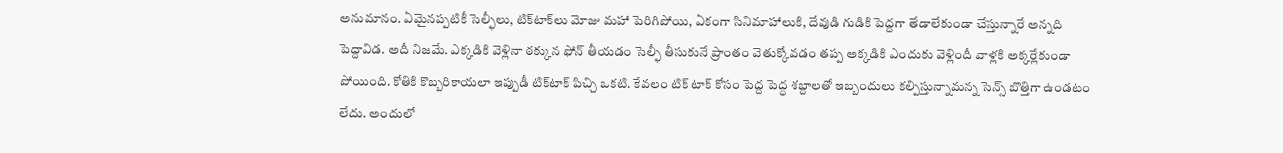అనుమానం. ఏమైన‌ప్ప‌టికీ సెల్ఫీలు, టిక్‌టాక్‌లు మోజు మ‌హా పెరిగిపోయి, ఏకంగా సినిమాహాలుకి, దేవుడి గుడికి పెద్ద‌గా తేడాలేకుండా చేస్తున్నారే అన్న‌ది పెద్దావిడ‌. అదీ నిజ‌మే. ఎక్క‌డికి వెళ్లినా ఠ‌క్కున ఫోన్ తీయ‌డం సెల్ఫీ తీసుకునే ప్రాంతం వెతుక్కోవ‌డం త‌ప్ప అక్క‌డికి ఎందుకు వెళ్లిందీ వాళ్ల‌కి అక్క‌ర్లేకుండా పోయింది. కోతికి కొబ్బ‌రికాయ‌లా ఇప్పుడీ టిక్‌టాక్ పిచ్చి ఒక‌టి. కేవ‌లం టిక్ టాక్ కోసం పెద్ద పెద్ధ శ‌బ్దాల‌తో ఇబ్బందులు క‌ల్పిస్తున్నామ‌న్న సెన్స్ బొత్తిగా ఉండ‌టం లేదు. అందులో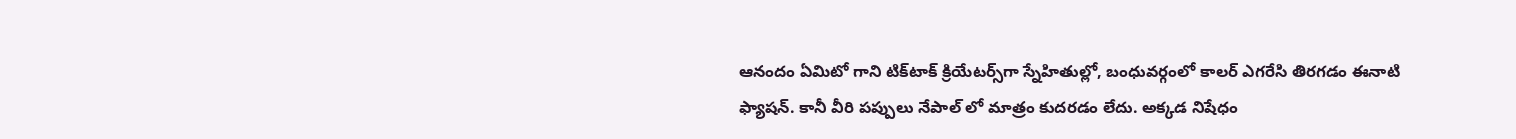ఆనందం ఏమిటో గాని టిక్‌టాక్ క్రియేట‌ర్స్‌గా స్నేహితుల్లో, బంధువ‌ర్గంలో కాల‌ర్ ఎగ‌రేసి తిర‌గ‌డం ఈనాటి ఫ్యాష‌న్‌. కానీ వీరి ప‌ప్పులు నేపాల్ లో మాత్రం కుద‌ర‌డం లేదు. అక్క‌డ నిషేధం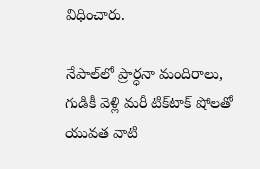విధించారు.

నేపాల్‌లో ప్రార్ధ‌నా మందిరాలు, గుడికీ వెళ్లి మ‌రీ టిక్‌టాక్ షోల‌తో యువ‌త వాటి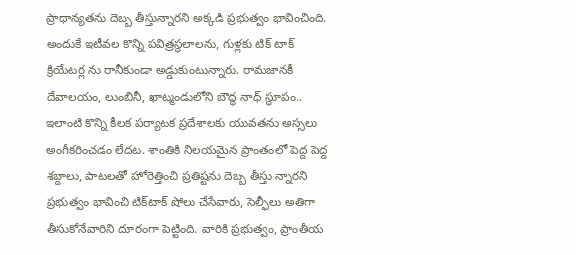ప్రాధాన్య‌త‌ను దెబ్బ తీస్తున్నార‌ని అక్క‌డి ప్ర‌భుత్వం భావించింది. అందుకే ఇటీవ‌ల కొన్ని ప‌విత్ర‌స్థలాల‌ను, గుళ్ల‌కు టిక్ టాక్ క్రియేట‌ర్ల ను రానీకుండా అడ్డుకుంటున్నారు. రామ‌జాన‌కీ దేవాల‌యం, లుంబినీ, ఖాట్మండులోని బౌద్ధ నాధ్ స్థూపం.. ఇలాంటి కొన్ని కీల‌క ప‌ర్యాట‌క ప్ర‌దేశాల‌కు యువ‌త‌ను అస్స‌లు అంగీక‌రించ‌డం లేద‌ట‌. శాంతికి నిల‌య‌మైన ప్రాంతంలో పెద్ద పెద్ద శ‌బ్దాలు, పాట‌ల‌తో హోరెత్తించి ప్రతిష్ట‌ను దెబ్బ తీస్తు న్నార‌ని ప్ర‌భుత్వం భావించి టిక్‌టాక్ షోలు చేసేవారు, సెల్ఫీలు అతిగా తీసుకోనేవారిని దూరంగా పెట్టింది. వారికి ప్ర‌భుత్వం, ప్రాంతీయ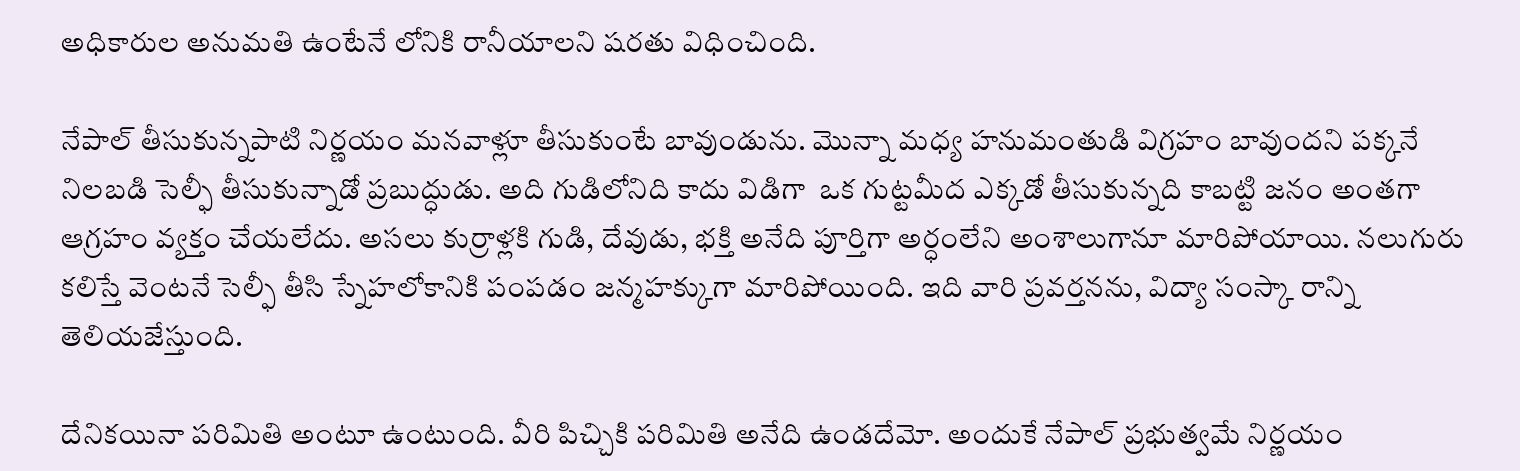అధికారుల అనుమ‌తి ఉంటేనే లోనికి రానీయాల‌ని ష‌ర‌తు విధించింది.

నేపాల్ తీసుకున్నపాటి నిర్ణ‌యం మ‌న‌వాళ్లూ తీసుకుంటే బావుండును. మొన్నా మ‌ధ్య హ‌నుమంతుడి విగ్రహం బావుంద‌ని ప‌క్క‌నే నిల‌బ‌డి సెల్ఫీ తీసుకున్నాడో ప్ర‌బుద్ధుడు. అది గుడిలోనిది కాదు విడిగా  ఒక గుట్ట‌మీద ఎక్క‌డో తీసుకున్న‌ది కాబ‌ట్టి జ‌నం అంత‌గా ఆగ్ర‌హం వ్య‌క్తం చేయ‌లేదు. అస‌లు కుర్రాళ్ల‌కి గుడి, దేవుడు, భ‌క్తి అనేది పూర్తిగా అర్ధంలేని అంశాలుగానూ మారిపోయాయి. న‌లుగురు క‌లిస్తే వెంట‌నే సెల్ఫీ తీసి స్నేహ‌లోకానికి పంప‌డం జ‌న్మ‌హ‌క్కుగా మారిపోయింది. ఇది వారి ప్ర‌వ‌ర్త‌న‌ను, విద్యా సంస్కా రాన్ని తెలియ‌జేస్తుంది.

దేనిక‌యినా ప‌రిమితి అంటూ ఉంటుంది. వీరి పిచ్చికి ప‌రిమితి అనేది ఉండ‌దేమో. అందుకే నేపాల్ ప్ర‌భుత్వమే నిర్ణ‌యం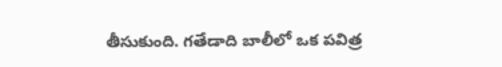తీసుకుంది. గ‌తేడాది బాలీలో ఒక ప‌విత్ర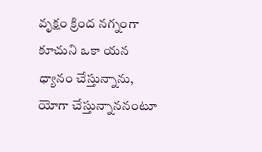వృక్షం క్రింద న‌గ్నంగా కూచుని ఒకా య‌న ధ్యానం చేస్తున్నాను, యోగా చేస్తున్నాన‌నంటూ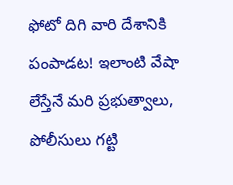ఫోటో దిగి వారి దేశానికి పంపాడట‌! ఇలాంటి వేషా లేస్తేనే మ‌రి ప్ర‌భుత్వాలు, పోలీసులు గ‌ట్టి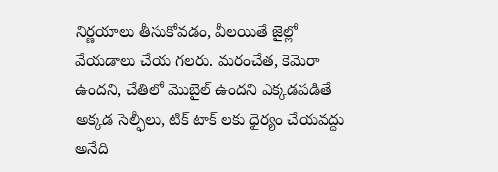నిర్ణ‌యాలు తీసుకోవ‌డం, వీల‌యితే జైల్లో వేయ‌డాలు చేయ‌ గ‌ల‌రు. మ‌రంచేత‌, కెమెరా ఉంద‌ని, చేతిలో మొబైల్ ఉంద‌ని ఎక్క‌డ‌ప‌డితే అక్క‌డ సెల్ఫీలు, టిక్ టాక్‌ ల‌కు ధైర్యం చేయ‌వ‌ద్దు అనేది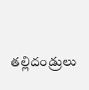త‌ల్లిదండ్రులు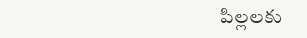పిల్ల‌ల‌కు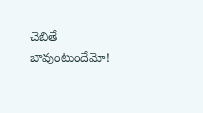చెబితే బావుంటుందేమో!